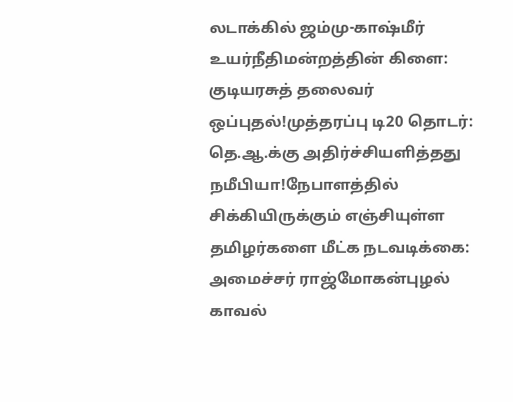லடாக்கில் ஜம்மு-காஷ்மீர் உயர்நீதிமன்றத்தின் கிளை: குடியரசுத் தலைவர் ஒப்புதல்!முத்தரப்பு டி20 தொடர்: தெ.ஆ.க்கு அதிர்ச்சியளித்தது நமீபியா!நேபாளத்தில் சிக்கியிருக்கும் எஞ்சியுள்ள தமிழர்களை மீட்க நடவடிக்கை: அமைச்சர் ராஜ்மோகன்புழல் காவல்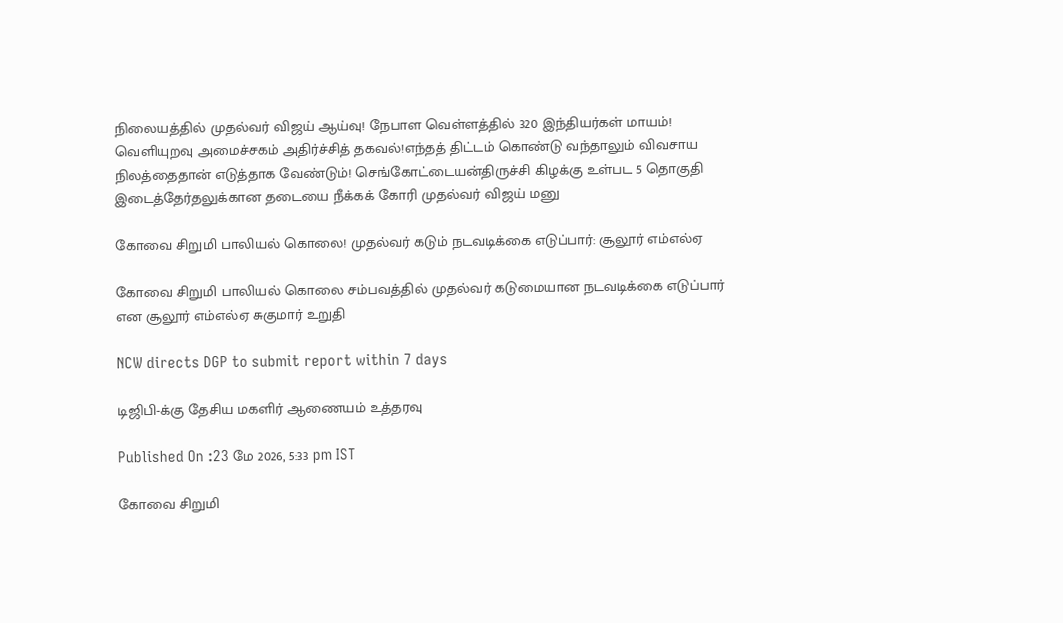நிலையத்தில் முதல்வர் விஜய் ஆய்வு! நேபாள வெள்ளத்தில் 320 இந்தியர்கள் மாயம்! வெளியுறவு அமைச்சகம் அதிர்ச்சித் தகவல்!எந்தத் திட்டம் கொண்டு வந்தாலும் விவசாய நிலத்தைதான் எடுத்தாக வேண்டும்! செங்கோட்டையன்திருச்சி கிழக்கு உள்பட 5 தொகுதி இடைத்தேர்தலுக்கான தடையை நீக்கக் கோரி முதல்வர் விஜய் மனு

கோவை சிறுமி பாலியல் கொலை! முதல்வர் கடும் நடவடிக்கை எடுப்பார்: சூலூர் எம்எல்ஏ

கோவை சிறுமி பாலியல் கொலை சம்பவத்தில் முதல்வர் கடுமையான நடவடிக்கை எடுப்பார் என சூலூர் எம்எல்ஏ சுகுமார் உறுதி

NCW directs DGP to submit report within 7 days

டிஜிபி-க்கு தேசிய மகளிர் ஆணையம் உத்தரவு

Published On :23 மே 2026, 5:33 pm IST

கோவை சிறுமி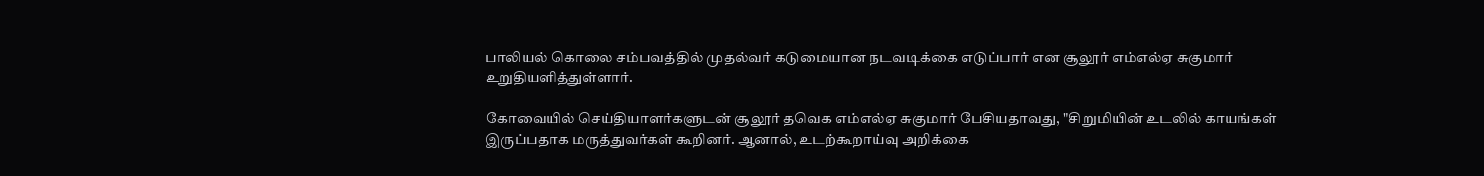பாலியல் கொலை சம்பவத்தில் முதல்வர் கடுமையான நடவடிக்கை எடுப்பார் என சூலூர் எம்எல்ஏ சுகுமார் உறுதியளித்துள்ளார்.

கோவையில் செய்தியாளர்களுடன் சூலூர் தவெக எம்எல்ஏ சுகுமார் பேசியதாவது, "சிறுமியின் உடலில் காயங்கள் இருப்பதாக மருத்துவர்கள் கூறினர். ஆனால், உடற்கூறாய்வு அறிக்கை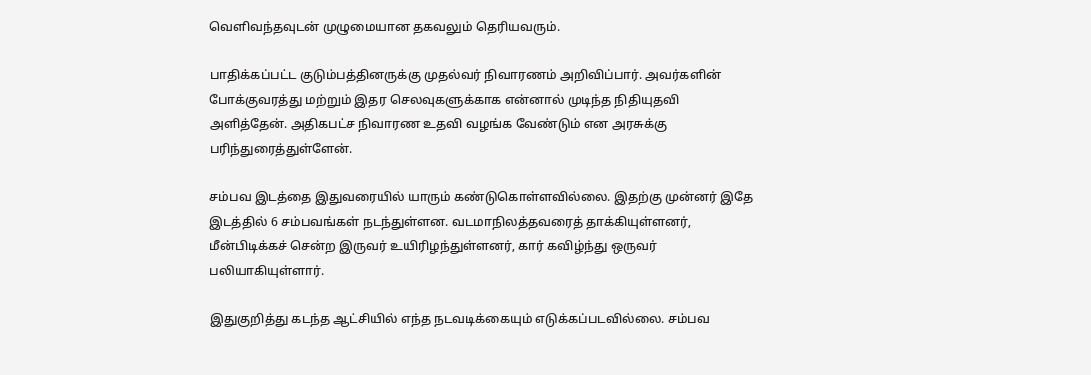வெளிவந்தவுடன் முழுமையான தகவலும் தெரியவரும்.

பாதிக்கப்பட்ட குடும்பத்தினருக்கு முதல்வர் நிவாரணம் அறிவிப்பார். அவர்களின் போக்குவரத்து மற்றும் இதர செலவுகளுக்காக என்னால் முடிந்த நிதியுதவி அளித்தேன். அதிகபட்ச நிவாரண உதவி வழங்க வேண்டும் என அரசுக்கு பரிந்துரைத்துள்ளேன்.

சம்பவ இடத்தை இதுவரையில் யாரும் கண்டுகொள்ளவில்லை. இதற்கு முன்னர் இதே இடத்தில் 6 சம்பவங்கள் நடந்துள்ளன. வடமாநிலத்தவரைத் தாக்கியுள்ளனர், மீன்பிடிக்கச் சென்ற இருவர் உயிரிழந்துள்ளனர், கார் கவிழ்ந்து ஒருவர் பலியாகியுள்ளார்.

இதுகுறித்து கடந்த ஆட்சியில் எந்த நடவடிக்கையும் எடுக்கப்படவில்லை. சம்பவ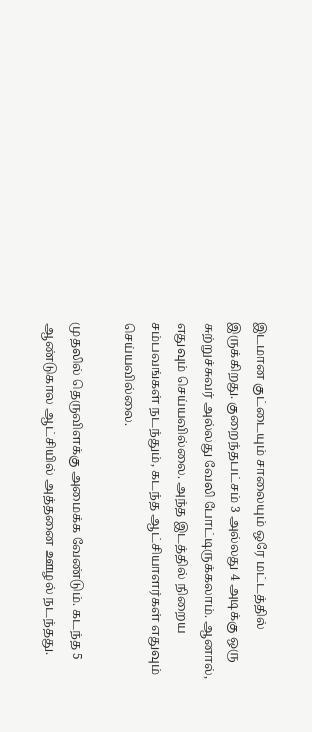இடமான குட்டையும் சாலையும் ஒரே மட்டத்தில் இருக்கிறது. குறைந்தபட்சம் 3 அல்லது 4 அடிக்கு ஒரு சுற்றுச்சுவர் அல்லது வேலி போட்டிருக்கலாம். ஆனால், எதுவும் செய்யவில்லை. அந்த இடத்தில் நிறைய சம்பவங்கள் நடந்தும், கடந்த ஆட்சியாளர்கள் எதுவும் செய்யவில்லை.

முதலில் தெருவிளக்கு அமைக்க வேண்டும். கடந்த 5 ஆண்டுகால ஆட்சியில் அத்தனை ஊழல் நடந்தது.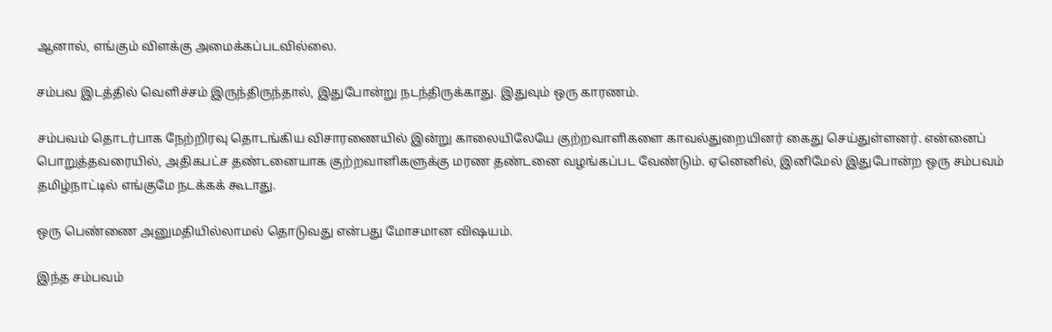ஆனால், எங்கும் விளக்கு அமைக்கப்படவில்லை.

சம்பவ இடத்தில் வெளிச்சம் இருந்திருந்தால், இதுபோன்று நடந்திருக்காது. இதுவும் ஒரு காரணம்.

சம்பவம் தொடர்பாக நேற்றிரவு தொடங்கிய விசாரணையில் இன்று காலையிலேயே குற்றவாளிகளை காவல்துறையினர் கைது செய்துள்ளனர். என்னைப் பொறுத்தவரையில், அதிகபட்ச தண்டனையாக குற்றவாளிகளுக்கு மரண தண்டனை வழங்கப்பட வேண்டும். ஏனெனில், இனிமேல் இதுபோன்ற ஒரு சம்பவம் தமிழ்நாட்டில் எங்குமே நடக்கக் கூடாது.

ஒரு பெண்ணை அனுமதியில்லாமல் தொடுவது என்பது மோசமான விஷயம்.

இந்த சம்பவம்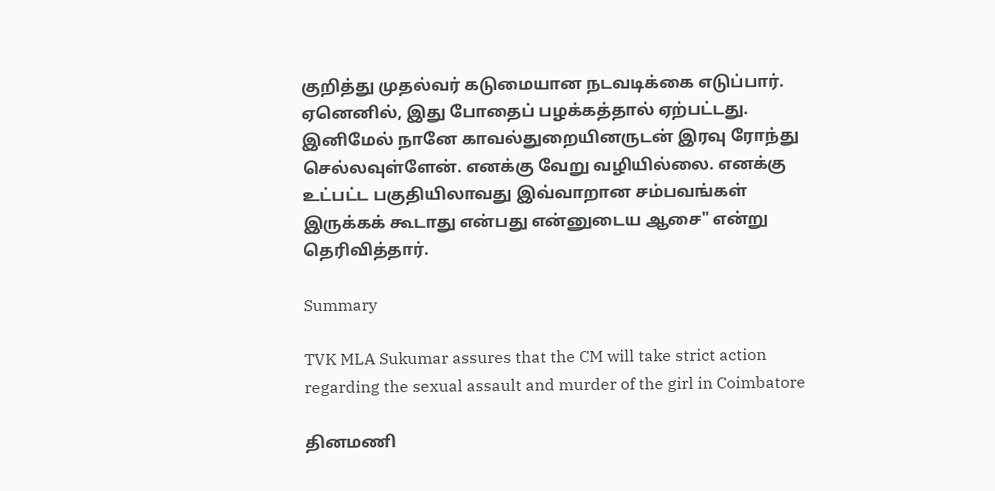குறித்து முதல்வர் கடுமையான நடவடிக்கை எடுப்பார். ஏனெனில், இது போதைப் பழக்கத்தால் ஏற்பட்டது. இனிமேல் நானே காவல்துறையினருடன் இரவு ரோந்து செல்லவுள்ளேன். எனக்கு வேறு வழியில்லை. எனக்கு உட்பட்ட பகுதியிலாவது இவ்வாறான சம்பவங்கள் இருக்கக் கூடாது என்பது என்னுடைய ஆசை" என்று தெரிவித்தார்.

Summary

TVK MLA Sukumar assures that the CM will take strict action regarding the sexual assault and murder of the girl in Coimbatore

தினமணி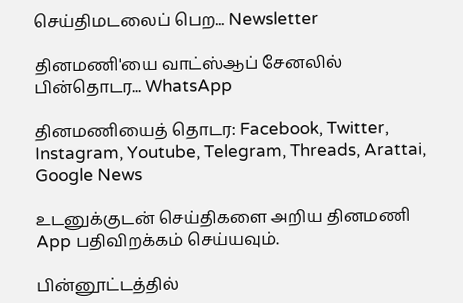செய்திமடலைப் பெற... Newsletter

தினமணி'யை வாட்ஸ்ஆப் சேனலில் பின்தொடர... WhatsApp

தினமணியைத் தொடர: Facebook, Twitter, Instagram, Youtube, Telegram, Threads, Arattai, Google News

உடனுக்குடன் செய்திகளை அறிய தினமணி App பதிவிறக்கம் செய்யவும்.

பின்னூட்டத்தில்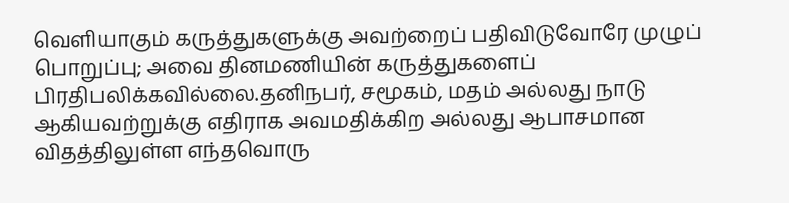வெளியாகும் கருத்துகளுக்கு அவற்றைப் பதிவிடுவோரே முழுப் பொறுப்பு; அவை தினமணியின் கருத்துகளைப் பிரதிபலிக்கவில்லை.தனிநபர், சமூகம், மதம் அல்லது நாடு ஆகியவற்றுக்கு எதிராக அவமதிக்கிற அல்லது ஆபாசமான விதத்திலுள்ள எந்தவொரு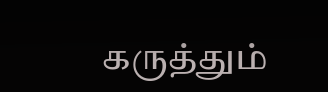கருத்தும்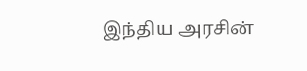இந்திய அரசின்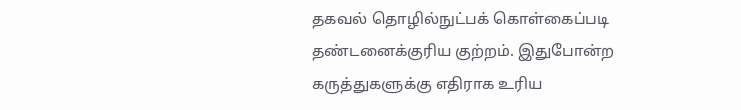தகவல் தொழில்நுட்பக் கொள்கைப்படி தண்டனைக்குரிய குற்றம். இதுபோன்ற கருத்துகளுக்கு எதிராக உரிய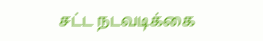சட்ட நடவடிக்கை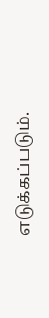எடுக்கப்படும்.